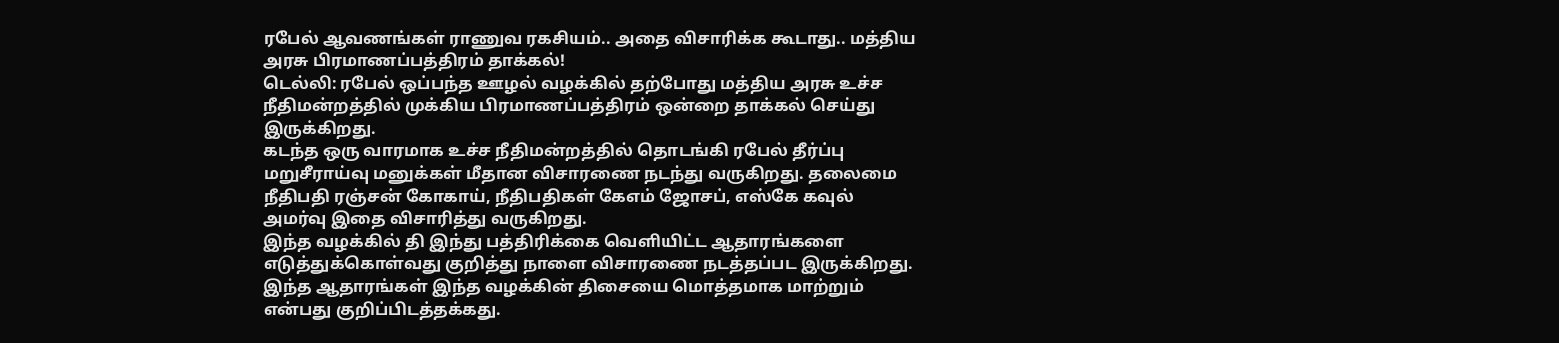ரபேல் ஆவணங்கள் ராணுவ ரகசியம்.. அதை விசாரிக்க கூடாது.. மத்திய அரசு பிரமாணப்பத்திரம் தாக்கல்!
டெல்லி: ரபேல் ஒப்பந்த ஊழல் வழக்கில் தற்போது மத்திய அரசு உச்ச நீதிமன்றத்தில் முக்கிய பிரமாணப்பத்திரம் ஒன்றை தாக்கல் செய்து இருக்கிறது.
கடந்த ஒரு வாரமாக உச்ச நீதிமன்றத்தில் தொடங்கி ரபேல் தீர்ப்பு மறுசீராய்வு மனுக்கள் மீதான விசாரணை நடந்து வருகிறது. தலைமை நீதிபதி ரஞ்சன் கோகாய், நீதிபதிகள் கேஎம் ஜோசப், எஸ்கே கவுல் அமர்வு இதை விசாரித்து வருகிறது.
இந்த வழக்கில் தி இந்து பத்திரிக்கை வெளியிட்ட ஆதாரங்களை எடுத்துக்கொள்வது குறித்து நாளை விசாரணை நடத்தப்பட இருக்கிறது. இந்த ஆதாரங்கள் இந்த வழக்கின் திசையை மொத்தமாக மாற்றும் என்பது குறிப்பிடத்தக்கது.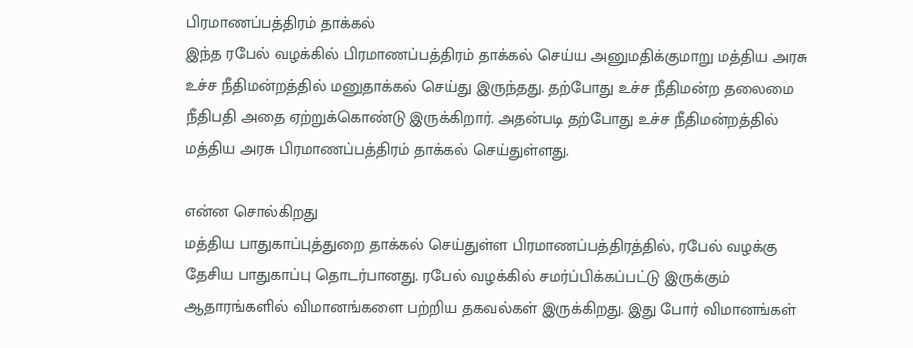பிரமாணப்பத்திரம் தாக்கல்
இந்த ரபேல் வழக்கில் பிரமாணப்பத்திரம் தாக்கல் செய்ய அனுமதிக்குமாறு மத்திய அரசு உச்ச நீதிமன்றத்தில் மனுதாக்கல் செய்து இருந்தது. தற்போது உச்ச நீதிமன்ற தலைமை நீதிபதி அதை ஏற்றுக்கொண்டு இருக்கிறார். அதன்படி தற்போது உச்ச நீதிமன்றத்தில் மத்திய அரசு பிரமாணப்பத்திரம் தாக்கல் செய்துள்ளது.

என்ன சொல்கிறது
மத்திய பாதுகாப்புத்துறை தாக்கல் செய்துள்ள பிரமாணப்பத்திரத்தில், ரபேல் வழக்கு தேசிய பாதுகாப்பு தொடர்பானது. ரபேல் வழக்கில் சமர்ப்பிக்கப்பட்டு இருக்கும் ஆதாரங்களில் விமானங்களை பற்றிய தகவல்கள் இருக்கிறது. இது போர் விமானங்கள்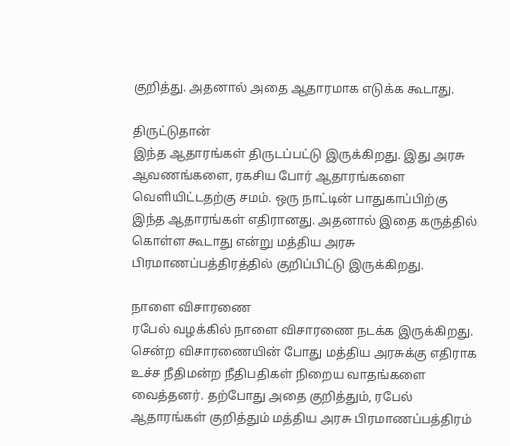குறித்து. அதனால் அதை ஆதாரமாக எடுக்க கூடாது.

திருட்டுதான்
இந்த ஆதாரங்கள் திருடப்பட்டு இருக்கிறது. இது அரசு ஆவணங்களை, ரகசிய போர் ஆதாரங்களை வெளியிட்டதற்கு சமம். ஒரு நாட்டின் பாதுகாப்பிற்கு இந்த ஆதாரங்கள் எதிரானது. அதனால் இதை கருத்தில் கொள்ள கூடாது என்று மத்திய அரசு பிரமாணப்பத்திரத்தில் குறிப்பிட்டு இருக்கிறது.

நாளை விசாரணை
ரபேல் வழக்கில் நாளை விசாரணை நடக்க இருக்கிறது. சென்ற விசாரணையின் போது மத்திய அரசுக்கு எதிராக உச்ச நீதிமன்ற நீதிபதிகள் நிறைய வாதங்களை வைத்தனர். தற்போது அதை குறித்தும், ரபேல் ஆதாரங்கள் குறித்தும் மத்திய அரசு பிரமாணப்பத்திரம்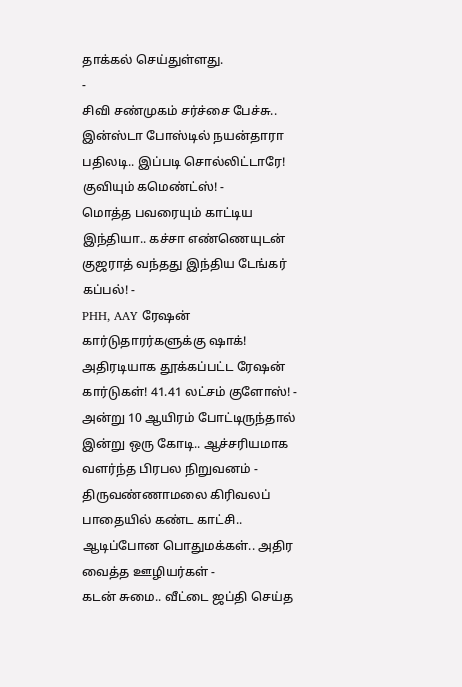தாக்கல் செய்துள்ளது.
-
சிவி சண்முகம் சர்ச்சை பேச்சு.. இன்ஸ்டா போஸ்டில் நயன்தாரா பதிலடி.. இப்படி சொல்லிட்டாரே! குவியும் கமெண்ட்ஸ்! -
மொத்த பவரையும் காட்டிய இந்தியா.. கச்சா எண்ணெயுடன் குஜராத் வந்தது இந்திய டேங்கர் கப்பல்! -
PHH, AAY ரேஷன் கார்டுதாரர்களுக்கு ஷாக்! அதிரடியாக தூக்கப்பட்ட ரேஷன் கார்டுகள்! 41.41 லட்சம் குளோஸ்! -
அன்று 10 ஆயிரம் போட்டிருந்தால் இன்று ஒரு கோடி.. ஆச்சரியமாக வளர்ந்த பிரபல நிறுவனம் -
திருவண்ணாமலை கிரிவலப் பாதையில் கண்ட காட்சி.. ஆடிப்போன பொதுமக்கள்.. அதிர வைத்த ஊழியர்கள் -
கடன் சுமை.. வீட்டை ஜப்தி செய்த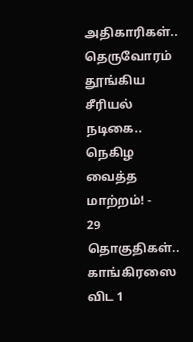அதிகாரிகள்.. தெருவோரம் தூங்கிய சீரியல் நடிகை.. நெகிழ வைத்த மாற்றம்! -
29 தொகுதிகள்.. காங்கிரஸை விட 1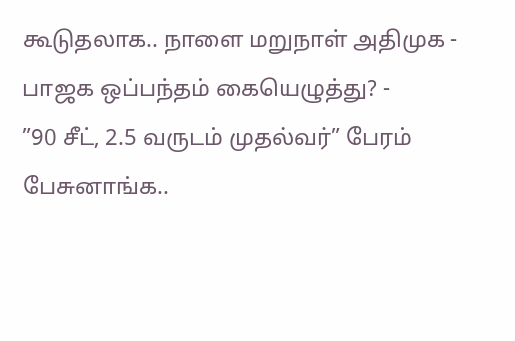கூடுதலாக.. நாளை மறுநாள் அதிமுக - பாஜக ஒப்பந்தம் கையெழுத்து? -
”90 சீட், 2.5 வருடம் முதல்வர்” பேரம் பேசுனாங்க..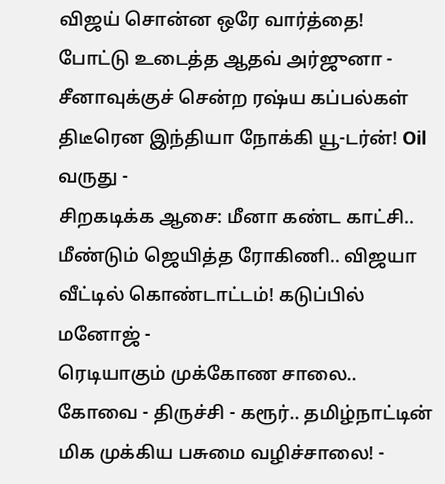விஜய் சொன்ன ஒரே வார்த்தை! போட்டு உடைத்த ஆதவ் அர்ஜுனா -
சீனாவுக்குச் சென்ற ரஷ்ய கப்பல்கள் திடீரென இந்தியா நோக்கி யூ-டர்ன்! Oil வருது -
சிறகடிக்க ஆசை: மீனா கண்ட காட்சி.. மீண்டும் ஜெயித்த ரோகிணி.. விஜயா வீட்டில் கொண்டாட்டம்! கடுப்பில் மனோஜ் -
ரெடியாகும் முக்கோண சாலை.. கோவை - திருச்சி - கரூர்.. தமிழ்நாட்டின் மிக முக்கிய பசுமை வழிச்சாலை! -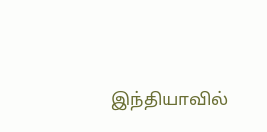இந்தியாவில்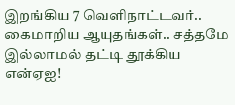இறங்கிய 7 வெளிநாட்டவர்.. கைமாறிய ஆயுதங்கள்.. சத்தமே இல்லாமல் தட்டி தூக்கிய என்ஏஐ!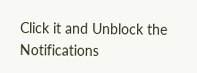Click it and Unblock the Notifications